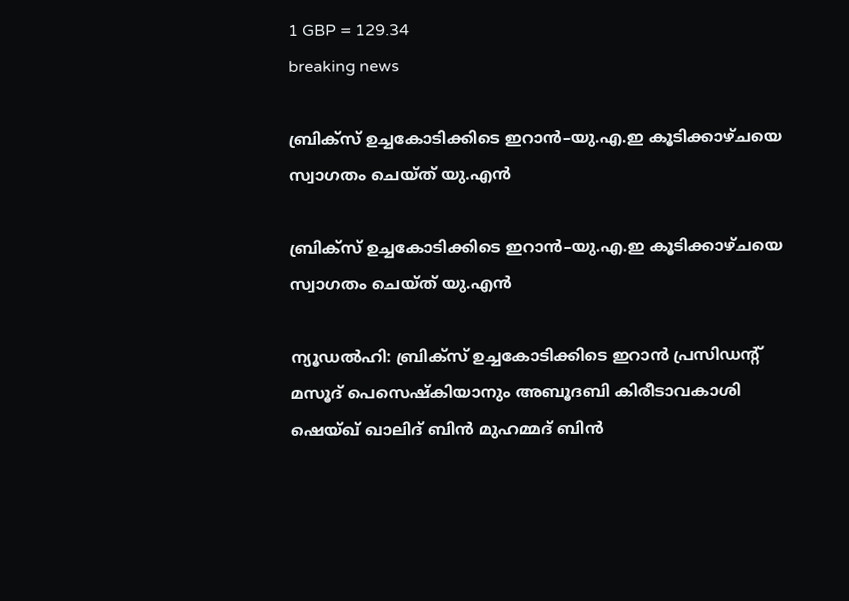1 GBP = 129.34
breaking news

ബ്രിക്സ് ഉച്ചകോടിക്കിടെ ഇറാൻ–യു.എ.ഇ കൂടിക്കാഴ്ചയെ സ്വാഗതം ചെയ്ത് യു.എൻ

ബ്രിക്സ് ഉച്ചകോടിക്കിടെ ഇറാൻ–യു.എ.ഇ കൂടിക്കാഴ്ചയെ സ്വാഗതം ചെയ്ത് യു.എൻ

ന്യൂഡൽഹി: ബ്രിക്സ് ഉച്ചകോടിക്കിടെ ഇറാൻ പ്രസിഡന്റ് മസൂദ് പെസെഷ്കിയാനും അബൂദബി കിരീടാവകാശി ഷെയ്ഖ് ഖാലിദ് ബിൻ മുഹമ്മദ് ബിൻ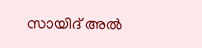സായിദ് അൽ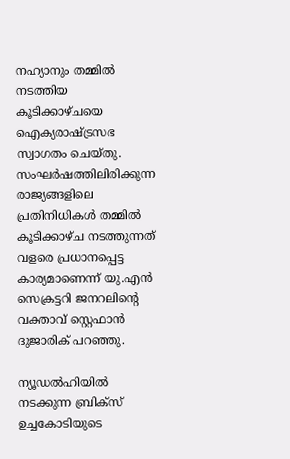നഹ്യാനും തമ്മിൽ നടത്തിയ കൂടിക്കാഴ്ചയെ ഐക്യരാഷ്ട്രസഭ സ്വാഗതം ചെയ്തു. സംഘർഷത്തിലിരിക്കുന്ന രാജ്യങ്ങളിലെ പ്രതിനിധികൾ തമ്മിൽ കൂടിക്കാഴ്ച നടത്തുന്നത് വളരെ പ്രധാനപ്പെട്ട കാര്യമാണെന്ന് യു.എൻ സെക്രട്ടറി ജനറലിന്റെ വക്താവ് സ്റ്റെഫാൻ ദുജാരിക് പറഞ്ഞു.

ന്യൂഡൽഹിയിൽ നടക്കുന്ന ബ്രിക്സ് ഉച്ചകോടിയുടെ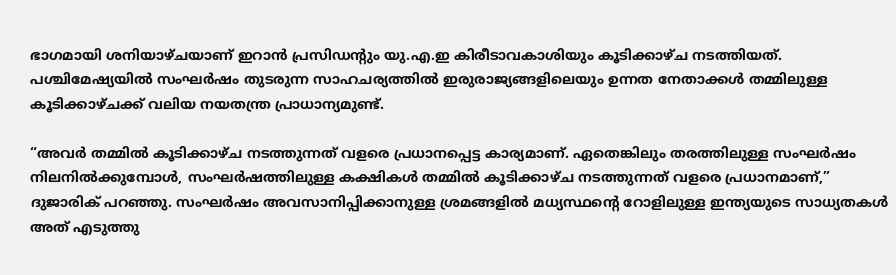ഭാഗമായി ശനിയാഴ്ചയാണ് ഇറാൻ പ്രസിഡന്റും യു.എ.ഇ കിരീടാവകാശിയും കൂടിക്കാഴ്ച നടത്തിയത്. പശ്ചിമേഷ്യയിൽ സംഘർഷം തുടരുന്ന സാഹചര്യത്തിൽ ഇരുരാജ്യങ്ങളിലെയും ഉന്നത നേതാക്കൾ തമ്മിലുള്ള കൂടിക്കാഴ്ചക്ക് വലിയ നയതന്ത്ര പ്രാധാന്യമുണ്ട്.

“അവർ തമ്മിൽ കൂടിക്കാഴ്ച നടത്തുന്നത് വളരെ പ്രധാനപ്പെട്ട കാര്യമാണ്. ഏതെങ്കിലും തരത്തിലുള്ള സംഘർഷം നിലനിൽക്കുമ്പോൾ, സംഘർഷത്തിലുള്ള കക്ഷികൾ തമ്മിൽ കൂടിക്കാഴ്ച നടത്തുന്നത് വളരെ പ്രധാനമാണ്,” ദുജാരിക് പറഞ്ഞു. സംഘർഷം അവസാനിപ്പിക്കാനുള്ള ശ്രമങ്ങളിൽ മധ്യസ്ഥന്റെ റോളിലുള്ള ഇന്ത്യയുടെ സാധ്യതകൾ അത് എടുത്തു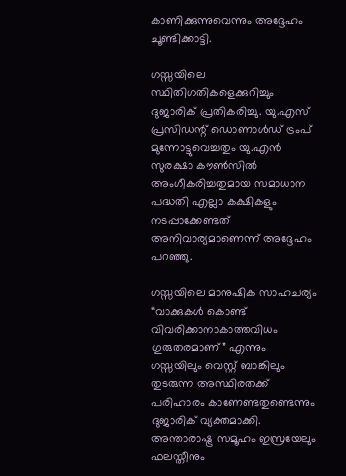കാണിക്കുന്നുവെന്നും അദ്ദേഹം ചൂണ്ടിക്കാട്ടി.

ഗസ്സയിലെ സ്ഥിതിഗതികളെക്കുറിച്ചും ദുജാരിക് പ്രതികരിച്ചു. യു.എസ് പ്രസിഡന്റ് ഡൊണാൾഡ് ട്രംപ് മുന്നോട്ടുവെച്ചതും യു.എൻ സുരക്ഷാ കൗൺസിൽ അംഗീകരിച്ചതുമായ സമാധാന പദ്ധതി എല്ലാ കക്ഷികളും നടപ്പാക്കേണ്ടത് അനിവാര്യമാണെന്ന് അദ്ദേഹം പറഞ്ഞു.

ഗസ്സയിലെ മാനുഷിക സാഹചര്യം “വാക്കുകൾ കൊണ്ട് വിവരിക്കാനാകാത്തവിധം ഗുരുതരമാണ്” എന്നും ഗസ്സയിലും വെസ്റ്റ് ബാങ്കിലും തുടരുന്ന അസ്ഥിരതക്ക് പരിഹാരം കാണേണ്ടതുണ്ടെന്നും ദുജാരിക് വ്യക്തമാക്കി. അന്താരാഷ്ട്ര സമൂഹം ഇസ്രയേലും ഫലസ്തീനും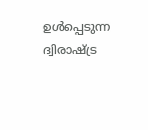ഉൾപ്പെടുന്ന ദ്വിരാഷ്ട്ര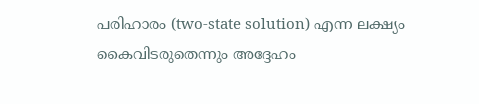പരിഹാരം (two-state solution) എന്ന ലക്ഷ്യം കൈവിടരുതെന്നും അദ്ദേഹം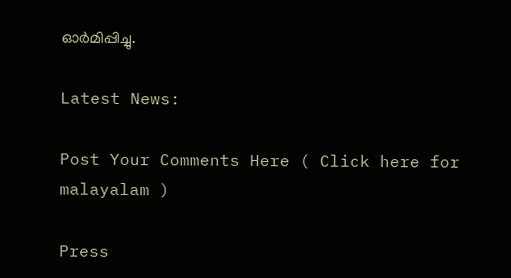ഓർമിപ്പിച്ചു.

Latest News:

Post Your Comments Here ( Click here for malayalam )

Press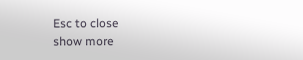Esc to close
show more